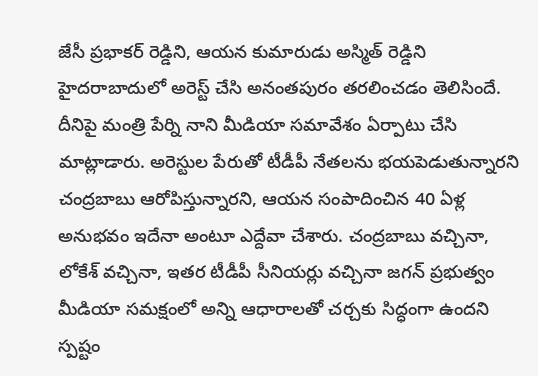జేసీ ప్రభాకర్ రెడ్డిని, ఆయన కుమారుడు అస్మిత్ రెడ్డిని హైదరాబాదులో అరెస్ట్ చేసి అనంతపురం తరలించడం తెలిసిందే. దీనిపై మంత్రి పేర్ని నాని మీడియా సమావేశం ఏర్పాటు చేసి మాట్లాడారు. అరెస్టుల పేరుతో టీడీపీ నేతలను భయపెడుతున్నారని చంద్రబాబు ఆరోపిస్తున్నారని, ఆయన సంపాదించిన 40 ఏళ్ల అనుభవం ఇదేనా అంటూ ఎద్దేవా చేశారు. చంద్రబాబు వచ్చినా, లోకేశ్ వచ్చినా, ఇతర టీడీపీ సీనియర్లు వచ్చినా జగన్ ప్రభుత్వం మీడియా సమక్షంలో అన్ని ఆధారాలతో చర్చకు సిద్ధంగా ఉందని స్పష్టం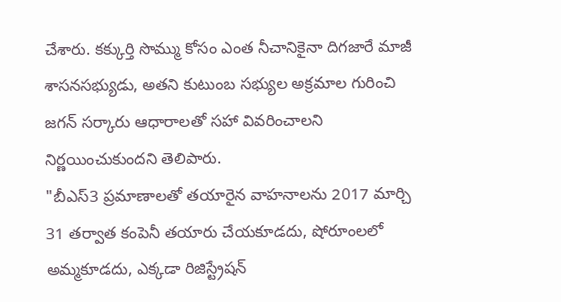చేశారు. కక్కుర్తి సొమ్ము కోసం ఎంత నీచానికైనా దిగజారే మాజీ శాసనసభ్యుడు, అతని కుటుంబ సభ్యుల అక్రమాల గురించి జగన్ సర్కారు ఆధారాలతో సహా వివరించాలని నిర్ణయించుకుందని తెలిపారు.
"బీఎస్3 ప్రమాణాలతో తయారైన వాహనాలను 2017 మార్చి 31 తర్వాత కంపెనీ తయారు చేయకూడదు, షోరూంలలో అమ్మకూడదు, ఎక్కడా రిజిస్ట్రేషన్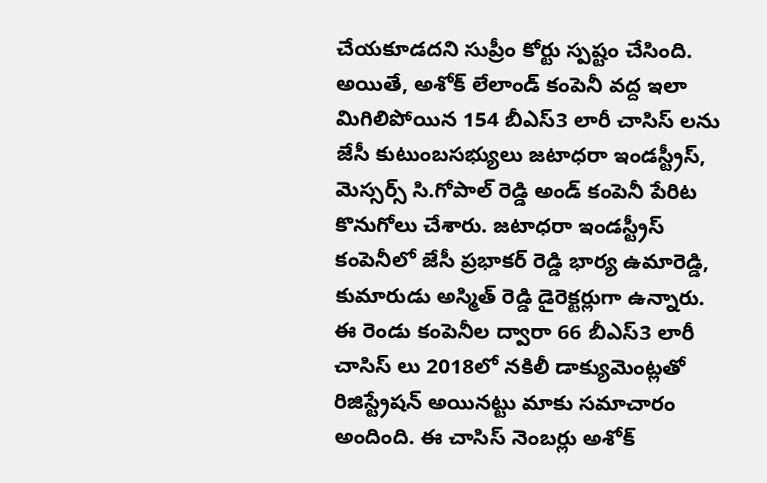చేయకూడదని సుప్రీం కోర్టు స్పష్టం చేసింది. అయితే, అశోక్ లేలాండ్ కంపెనీ వద్ద ఇలా మిగిలిపోయిన 154 బీఎస్3 లారీ చాసిస్ లను జేసీ కుటుంబసభ్యులు జటాధరా ఇండస్ట్రీస్, మెస్సర్స్ సి.గోపాల్ రెడ్డి అండ్ కంపెనీ పేరిట కొనుగోలు చేశారు. జటాధరా ఇండస్ట్రీస్ కంపెనీలో జేసీ ప్రభాకర్ రెడ్డి భార్య ఉమారెడ్డి, కుమారుడు అస్మిత్ రెడ్డి డైరెక్టర్లుగా ఉన్నారు.
ఈ రెండు కంపెనీల ద్వారా 66 బీఎస్3 లారీ చాసిస్ లు 2018లో నకిలీ డాక్యుమెంట్లతో రిజిస్ట్రేషన్ అయినట్టు మాకు సమాచారం అందింది. ఈ చాసిస్ నెంబర్లు అశోక్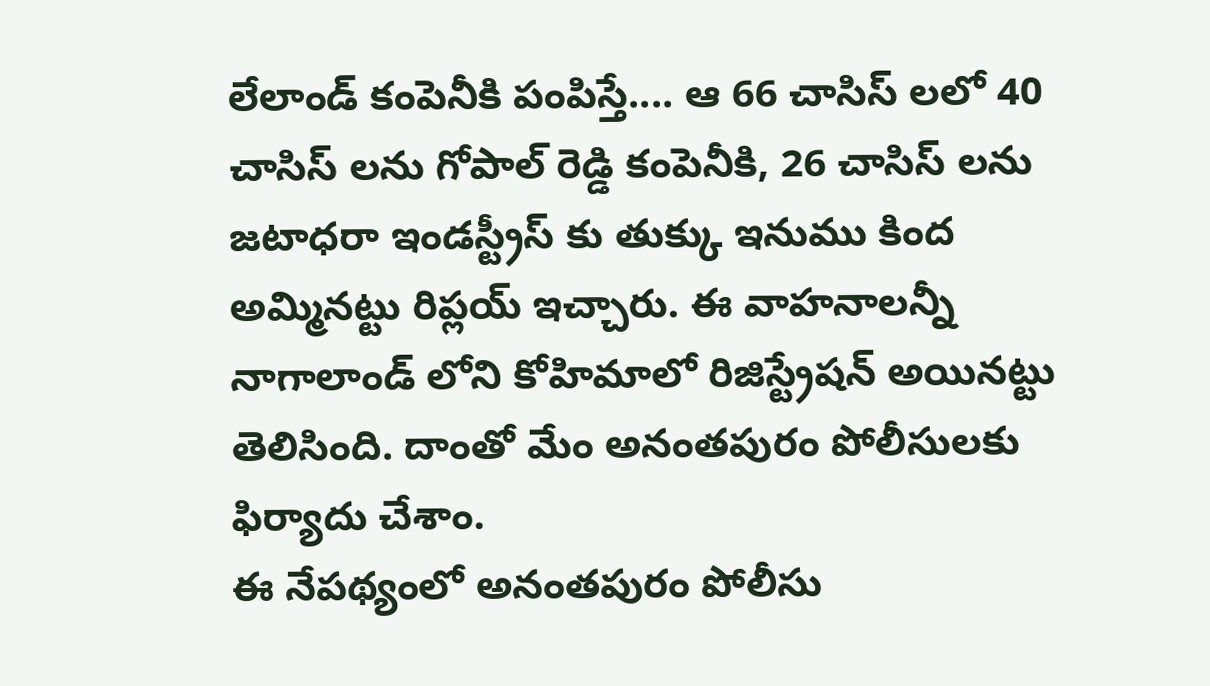లేలాండ్ కంపెనీకి పంపిస్తే.... ఆ 66 చాసిస్ లలో 40 చాసిస్ లను గోపాల్ రెడ్డి కంపెనీకి, 26 చాసిస్ లను జటాధరా ఇండస్ట్రీస్ కు తుక్కు ఇనుము కింద అమ్మినట్టు రిప్లయ్ ఇచ్చారు. ఈ వాహనాలన్నీ నాగాలాండ్ లోని కోహిమాలో రిజిస్ట్రేషన్ అయినట్టు తెలిసింది. దాంతో మేం అనంతపురం పోలీసులకు ఫిర్యాదు చేశాం.
ఈ నేపథ్యంలో అనంతపురం పోలీసు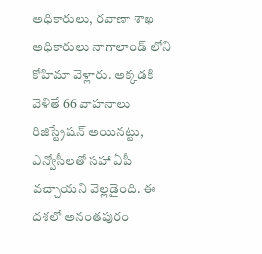అధికారులు, రవాణా శాఖ అధికారులు నాగాలాండ్ లోని కోహిమా వెళ్లారు. అక్కడకి వెళితే 66 వాహనాలు రిజిస్ట్రేషన్ అయినట్టు, ఎన్వోసీలతో సహా ఏపీ వచ్చాయని వెల్లడైంది. ఈ దశలో అనంతపురం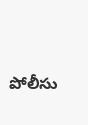పోలీసు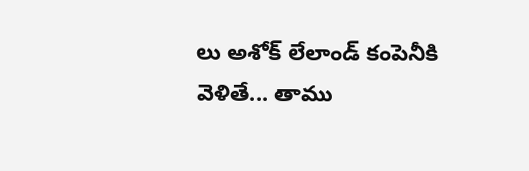లు అశోక్ లేలాండ్ కంపెనీకి వెళితే... తాము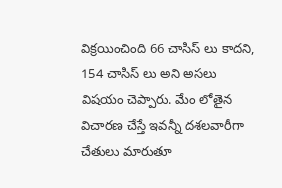విక్రయించింది 66 చాసిస్ లు కాదని, 154 చాసిస్ లు అని అసలు విషయం చెప్పారు. మేం లోతైన విచారణ చేస్తే ఇవన్నీ దశలవారీగా చేతులు మారుతూ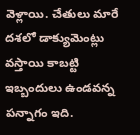వెళ్లాయి. చేతులు మారే దశలో డాక్యుమెంట్లు వస్తాయి కాబట్టి ఇబ్బందులు ఉండవన్న పన్నాగం ఇది.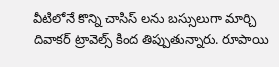వీటిలోనే కొన్ని చాసిస్ లను బస్సులుగా మార్చి దివాకర్ ట్రావెల్స్ కింద తిప్పుతున్నారు. రూపాయి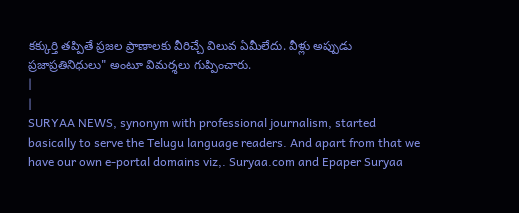కక్కుర్తి తప్పితే ప్రజల ప్రాణాలకు వీరిచ్చే విలువ ఏమీలేదు. వీళ్లు అప్పుడు ప్రజాప్రతినిధులు" అంటూ విమర్శలు గుప్పించారు.
|
|
SURYAA NEWS, synonym with professional journalism, started basically to serve the Telugu language readers. And apart from that we have our own e-portal domains viz,. Suryaa.com and Epaper Suryaa